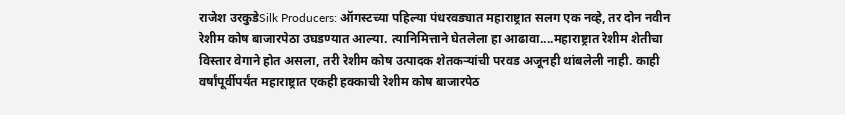राजेश उरकुडेSilk Producers: ऑगस्टच्या पहिल्या पंधरवड्यात महाराष्ट्रात सलग एक नव्हे, तर दोन नवीन रेशीम कोष बाजारपेठा उघडण्यात आल्या. त्यानिमित्ताने घेतलेला हा आढावा....महाराष्ट्रात रेशीम शेतीचा विस्तार वेगाने होत असला, तरी रेशीम कोष उत्पादक शेतकऱ्यांची परवड अजूनही थांबलेली नाही. काही वर्षांपूर्वीपर्यंत महाराष्ट्रात एकही हक्काची रेशीम कोष बाजारपेठ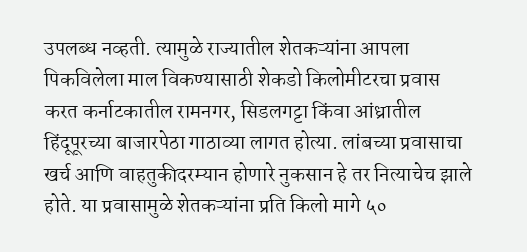उपलब्ध नव्हती. त्यामुळे राज्यातील शेतकऱ्यांना आपला पिकविलेला माल विकण्यासाठी शेकडो किलोमीटरचा प्रवास करत कर्नाटकातील रामनगर, सिडलगट्टा किंवा आंध्रातील हिंदूपूरच्या बाजारपेठा गाठाव्या लागत होत्या. लांबच्या प्रवासाचा खर्च आणि वाहतुकीदरम्यान होणारे नुकसान हे तर नित्याचेच झाले होते. या प्रवासामुळे शेतकऱ्यांना प्रति किलो मागे ५०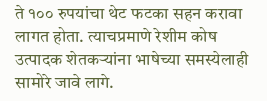ते १०० रुपयांचा थेट फटका सहन करावा लागत होता. त्याचप्रमाणे रेशीम कोष उत्पादक शेतकऱ्यांना भाषेच्या समस्येलाही सामोरे जावे लागे.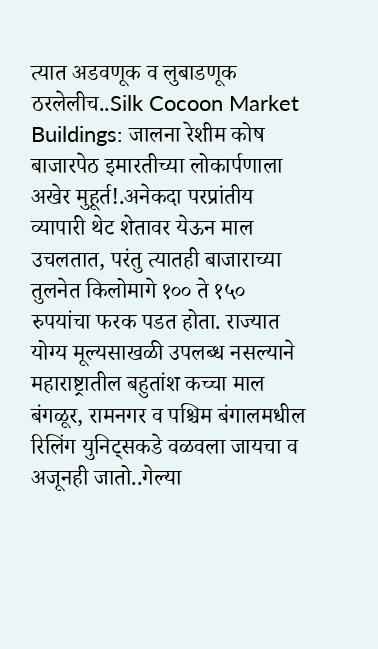त्यात अडवणूक व लुबाडणूक ठरलेलीच..Silk Cocoon Market Buildings: जालना रेशीम कोष बाजारपेठ इमारतीच्या लोकार्पणाला अखेर मुहूर्त!.अनेकदा परप्रांतीय व्यापारी थेट शेतावर येऊन माल उचलतात, परंतु त्यातही बाजाराच्या तुलनेत किलोमागे १०० ते १५० रुपयांचा फरक पडत होता. राज्यात योग्य मूल्यसाखळी उपलब्ध नसल्याने महाराष्ट्रातील बहुतांश कच्चा माल बंगळूर, रामनगर व पश्चिम बंगालमधील रिलिंग युनिट्सकडे वळवला जायचा व अजूनही जातो..गेल्या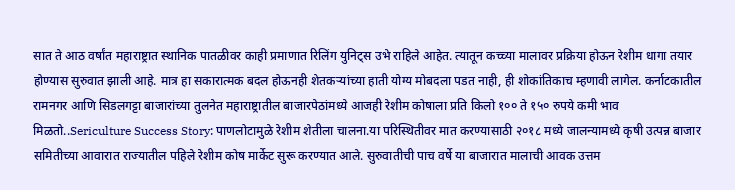सात ते आठ वर्षांत महाराष्ट्रात स्थानिक पातळीवर काही प्रमाणात रिलिंग युनिट्स उभे राहिले आहेत. त्यातून कच्च्या मालावर प्रक्रिया होऊन रेशीम धागा तयार होण्यास सुरुवात झाली आहे. मात्र हा सकारात्मक बदल होऊनही शेतकऱ्यांच्या हाती योग्य मोबदला पडत नाही, ही शोकांतिकाच म्हणावी लागेल. कर्नाटकातील रामनगर आणि सिडलगट्टा बाजारांच्या तुलनेत महाराष्ट्रातील बाजारपेठांमध्ये आजही रेशीम कोषाला प्रति किलो १०० ते १५० रुपये कमी भाव मिळतो..Sericulture Success Story: पाणलोटामुळे रेशीम शेतीला चालना.या परिस्थितीवर मात करण्यासाठी २०१८ मध्ये जालन्यामध्ये कृषी उत्पन्न बाजार समितीच्या आवारात राज्यातील पहिले रेशीम कोष मार्केट सुरू करण्यात आले. सुरुवातीची पाच वर्षे या बाजारात मालाची आवक उत्तम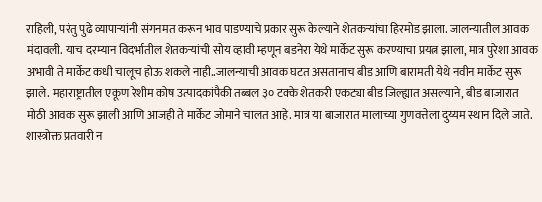राहिली, परंतु पुढे व्यापाऱ्यांनी संगनमत करून भाव पाडण्याचे प्रकार सुरू केल्याने शेतकऱ्यांचा हिरमोड झाला. जालन्यातील आवक मंदावली. याच दरम्यान विदर्भातील शेतकऱ्यांची सोय व्हावी म्हणून बडनेरा येथे मार्केट सुरू करण्याचा प्रयत्न झाला, मात्र पुरेशा आवक अभावी ते मार्केट कधी चालूच होऊ शकले नाही..जालन्याची आवक घटत असतानाच बीड आणि बारामती येथे नवीन मार्केट सुरू झाले. महाराष्ट्रातील एकूण रेशीम कोष उत्पादकांपैकी तब्बल ३० टक्के शेतकरी एकट्या बीड जिल्ह्यात असल्याने, बीड बाजारात मोठी आवक सुरू झाली आणि आजही ते मार्केट जोमाने चालत आहे. मात्र या बाजारात मालाच्या गुणवत्तेला दुय्यम स्थान दिले जाते. शास्त्रोक्त प्रतवारी न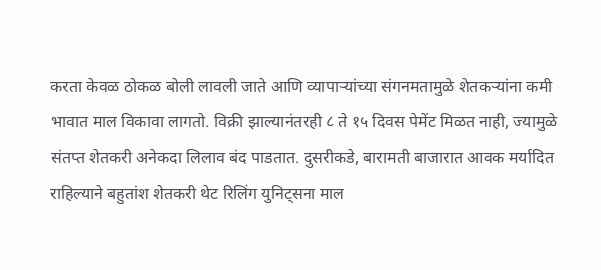करता केवळ ठोकळ बोली लावली जाते आणि व्यापाऱ्यांच्या संगनमतामुळे शेतकऱ्यांना कमी भावात माल विकावा लागतो. विक्री झाल्यानंतरही ८ ते १५ दिवस पेमेंट मिळत नाही, ज्यामुळे संतप्त शेतकरी अनेकदा लिलाव बंद पाडतात. दुसरीकडे, बारामती बाजारात आवक मर्यादित राहिल्याने बहुतांश शेतकरी थेट रिलिंग युनिट्सना माल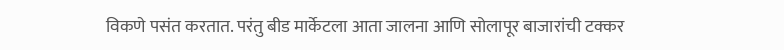विकणे पसंत करतात. परंतु बीड मार्केटला आता जालना आणि सोलापूर बाजारांची टक्कर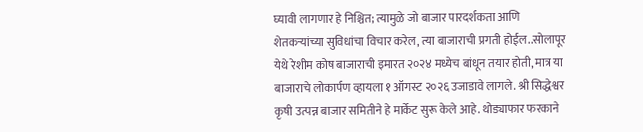घ्यावी लागणार हे निश्चित; त्यामुळे जो बाजार पारदर्शकता आणि शेतकऱ्यांच्या सुविधांचा विचार करेल, त्या बाजाराची प्रगती होईल..सोलापूर येथे रेशीम कोष बाजाराची इमारत २०२४ मध्येच बांधून तयार होती, मात्र या बाजाराचे लोकार्पण व्हायला १ ऑगस्ट २०२६ उजाडावे लागले. श्री सिद्धेश्वर कृषी उत्पन्न बाजार समितीने हे मार्केट सुरू केले आहे. थोड्याफार फरकाने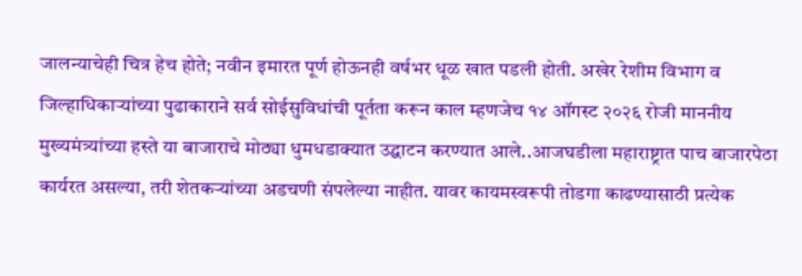जालन्याचेही चित्र हेच होते; नवीन इमारत पूर्ण होऊनही वर्षभर धूळ खात पडली होती. अखेर रेशीम विभाग व जिल्हाधिकाऱ्यांच्या पुढाकाराने सर्व सोईसुविधांची पूर्तता करून काल म्हणजेच १४ ऑगस्ट २०२६ रोजी माननीय मुख्यमंत्र्यांच्या हस्ते या बाजाराचे मोठ्या धुमधडाक्यात उद्घाटन करण्यात आले..आजघडीला महाराष्ट्रात पाच बाजारपेठा कार्यरत असल्या, तरी शेतकऱ्यांच्या अडचणी संपलेल्या नाहीत. यावर कायमस्वरूपी तोडगा काढण्यासाठी प्रत्येक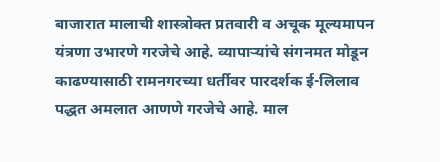बाजारात मालाची शास्त्रोक्त प्रतवारी व अचूक मूल्यमापन यंत्रणा उभारणे गरजेचे आहे. व्यापाऱ्यांचे संगनमत मोडून काढण्यासाठी रामनगरच्या धर्तीवर पारदर्शक ई-लिलाव पद्धत अमलात आणणे गरजेचे आहे. माल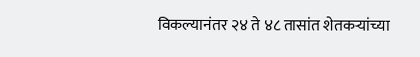विकल्यानंतर २४ ते ४८ तासांत शेतकऱ्यांच्या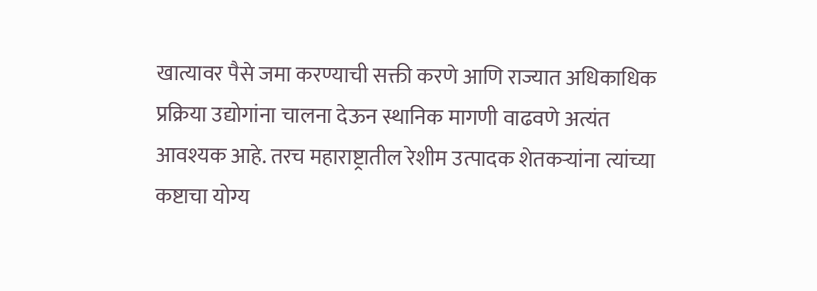खात्यावर पैसे जमा करण्याची सक्ती करणे आणि राज्यात अधिकाधिक प्रक्रिया उद्योगांना चालना देऊन स्थानिक मागणी वाढवणे अत्यंत आवश्यक आहे. तरच महाराष्ट्रातील रेशीम उत्पादक शेतकऱ्यांना त्यांच्या कष्टाचा योग्य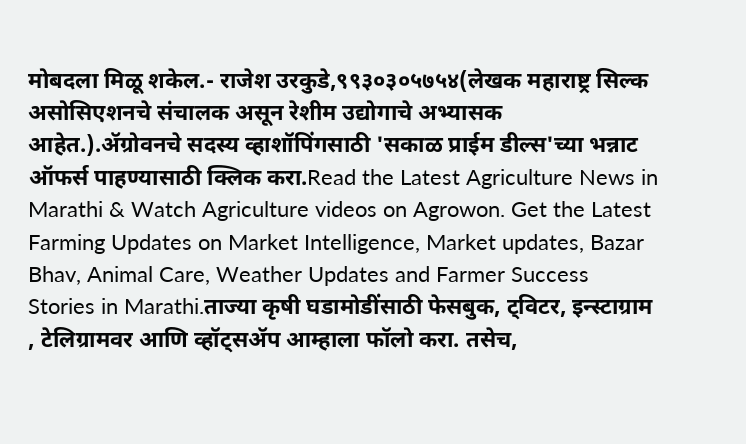मोबदला मिळू शकेल.- राजेश उरकुडे,९९३०३०५७५४(लेखक महाराष्ट्र सिल्क असोसिएशनचे संचालक असून रेशीम उद्योगाचे अभ्यासक आहेत.).ॲग्रोवनचे सदस्य व्हाशॉपिंगसाठी 'सकाळ प्राईम डील्स'च्या भन्नाट ऑफर्स पाहण्यासाठी क्लिक करा.Read the Latest Agriculture News in Marathi & Watch Agriculture videos on Agrowon. Get the Latest Farming Updates on Market Intelligence, Market updates, Bazar Bhav, Animal Care, Weather Updates and Farmer Success Stories in Marathi.ताज्या कृषी घडामोडींसाठी फेसबुक, ट्विटर, इन्स्टाग्राम , टेलिग्रामवर आणि व्हॉट्सॲप आम्हाला फॉलो करा. तसेच,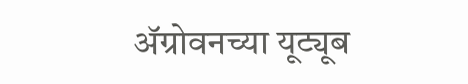ॲग्रोवनच्या यूट्यूब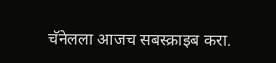चॅनेलला आजच सबस्क्राइब करा.